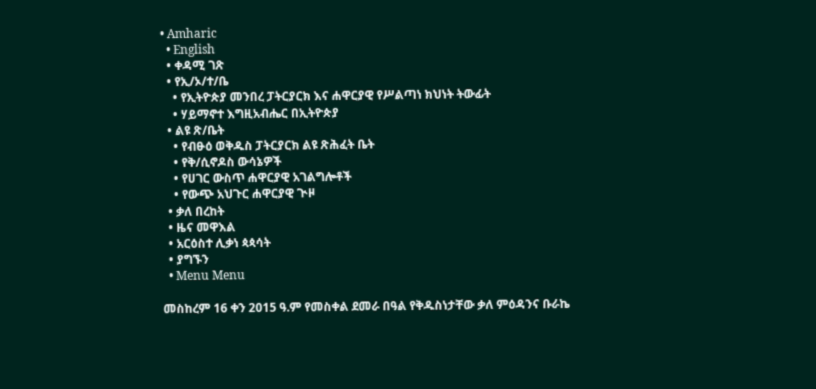• Amharic
  • English
  • ቀዳሚ ገጽ
  • የኢ/ኦ/ተ/ቤ
    • የኢትዮጵያ መንበረ ፓትርያርክ እና ሐዋርያዊ የሥልጣነ ክህነት ትውፊት
    • ሃይማኖተ እግዚአብሔር በኢትዮጵያ
  • ልዩ ጽ/ቤት
    • የብፁዕ ወቅዱስ ፓትርያርክ ልዩ ጽሕፈት ቤት
    • የቅ/ሲኖዶስ ውሳኔዎች
    • የሀገር ውስጥ ሐዋርያዊ አገልግሎቶች
    • የውጭ አህጉር ሐዋርያዊ ጒዞ
  • ቃለ በረከት
  • ዜና መዋእል
  • አርዕስተ ሊቃነ ጳጳሳት
  • ያግኙን
  • Menu Menu

መስከረም 16 ቀን 2015 ዓ.ም የመስቀል ደመራ በዓል የቅዱስነታቸው ቃለ ምዕዳንና ቡራኬ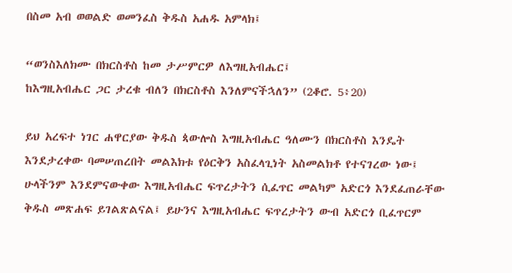በስመ አብ ወወልድ ወመንፈስ ቅዱስ አሐዱ አምላክ፤

“ወንስእለክሙ በክርስቶስ ከመ ታሥምርዎ ለእግዚአብሔር፤
ከእግዚአብሔር ጋር ታረቁ ብለን በክርስቶስ እንለምናችኋለን” (2ቆሮ. 5፥20)

ይህ አረፍተ ነገር ሐዋርያው ቅዱስ ጳውሎስ እግዚአብሔር ዓለሙን በክርስቶስ እንዴት እንደታረቀው ባመሠጠረበት መልእክቱ የዕርቅን አስፈላጊነት አስመልክቶ የተናገረው ነው፤ ሁላችንም እንደምናውቀው እግዚአብሔር ፍጥረታትን ሲፈጥር መልካም አድርጎ እንደፈጠራቸው ቅዱስ መጽሐፍ ይገልጽልናል፤ ይሁንና እግዚአብሔር ፍጥረታትን ውብ አድርጎ ቢፈጥርም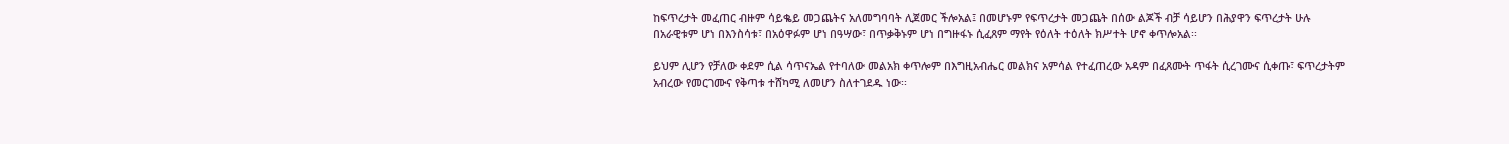ከፍጥረታት መፈጠር ብዙም ሳይቈይ መጋጨትና አለመግባባት ሊጀመር ችሎአል፤ በመሆኑም የፍጥረታት መጋጨት በሰው ልጆች ብቻ ሳይሆን በሕያዋን ፍጥረታት ሁሉ በአራዊቱም ሆነ በእንስሳቱ፣ በአዕዋፉም ሆነ በዓሣው፣ በጥቃቅኑም ሆነ በግዙፋኑ ሲፈጸም ማየት የዕለት ተዕለት ክሥተት ሆኖ ቀጥሎአል፡፡

ይህም ሊሆን የቻለው ቀደም ሲል ሳጥናኤል የተባለው መልአክ ቀጥሎም በእግዚአብሔር መልክና አምሳል የተፈጠረው አዳም በፈጸሙት ጥፋት ሲረገሙና ሲቀጡ፣ ፍጥረታትም አብረው የመርገሙና የቅጣቱ ተሸካሚ ለመሆን ስለተገደዱ ነው፡፡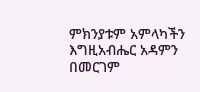ምክንያቱም አምላካችን እግዚአብሔር አዳምን በመርገም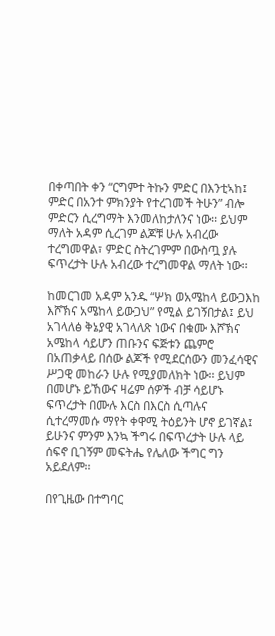በቀጣበት ቀን “ርግምተ ትኩን ምድር በእንቲኣከ፤ ምድር በአንተ ምክንያት የተረገመች ትሁን” ብሎ ምድርን ሲረግማት እንመለከታለንና ነው፡፡ ይህም ማለት አዳም ሲረገም ልጆቹ ሁሉ አብረው ተረግመዋል፣ ምድር ስትረገምም በውስጧ ያሉ ፍጥረታት ሁሉ አብረው ተረግመዋል ማለት ነው፡፡

ከመርገመ አዳም አንዱ “ሦክ ወአሜከላ ይውጋእከ እሾኽና አሜከላ ይውጋህ” የሚል ይገኝበታል፤ ይህ አገላለፅ ቅኔያዊ አገላለጽ ነውና በቁሙ እሾኽና አሜከላ ሳይሆን ጠቡንና ፍጅቱን ጨምሮ በአጠቃላይ በሰው ልጆች የሚደርሰውን መንፈሳዊና ሥጋዊ መከራን ሁሉ የሚያመለክት ነው፡፡ ይህም በመሆኑ ይኸውና ዛሬም ሰዎች ብቻ ሳይሆኑ ፍጥረታት በሙሉ እርስ በእርስ ሲጣሉና ሲተረማመሱ ማየት ቀዋሚ ትዕይንት ሆኖ ይገኛል፤ ይሁንና ምንም እንኳ ችግሩ በፍጥረታት ሁሉ ላይ ሰፍኖ ቢገኝም መፍትሔ የሌለው ችግር ግን አይደለም፡፡

በየጊዜው በተግባር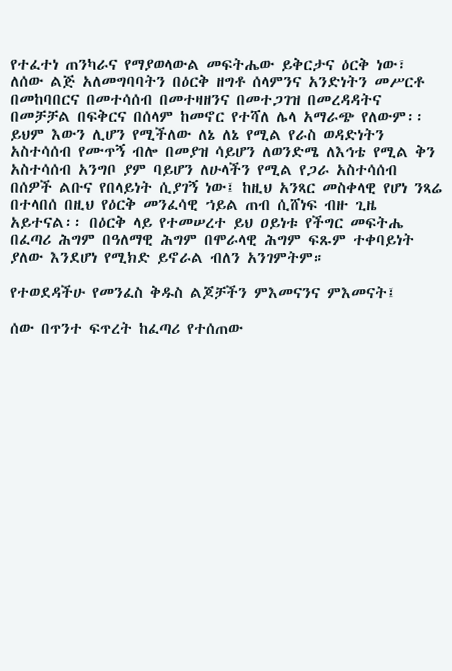የተፈተነ ጠንካራና የማያወላውል መፍትሔው ይቅርታና ዕርቅ ነው፣ ለሰው ልጅ አለመግባባትን በዕርቅ ዘግቶ ሰላምንና አንድነትን መሥርቶ በመከባበርና በመተሳሰብ በመተዛዘንና በመተጋገዝ በመረዳዳትና በመቻቻል በፍቅርና በሰላም ከመኖር የተሻለ ሌላ አማራጭ የለውም፡፡ ይህም እውን ሊሆን የሚችለው ለኔ ለኔ የሚል የራስ ወዳድነትን አስተሳሰብ የሙጥኝ ብሎ በመያዝ ሳይሆን ለወንድሜ ለእኅቴ የሚል ቅን አስተሳሰብ አንግቦ ያም ባይሆን ለሁላችን የሚል የጋራ አስተሳሰብ በሰዎች ልቡና የበላይነት ሲያገኝ ነው፤ ከዚህ አንጻር መስቀላዊ የሆነ ንጻሬ በተላበሰ በዚህ የዕርቅ መንፈሳዊ ኀይል ጠብ ሲሸነፍ ብዙ ጊዜ አይተናል፡፡ በዕርቅ ላይ የተመሠረተ ይህ ዐይነቱ የችግር መፍትሔ በፈጣሪ ሕግም በዓለማዊ ሕግም በሞራላዊ ሕግም ፍጹም ተቀባይነት ያለው እንደሆነ የሚክድ ይኖራል ብለን አንገምትም።

የተወደዳችሁ የመንፈስ ቅዱስ ልጆቻችን ምእመናንና ምእመናት፤

ሰው በጥንተ ፍጥረት ከፈጣሪ የተሰጠው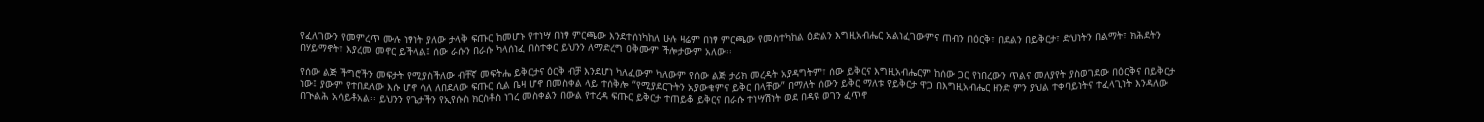የፈለገውን የመምረጥ ሙሉ ነፃነት ያለው ታላቅ ፍጡር ከመሆኑ የተነሣ በነፃ ምርጫው እንደተሰነካከለ ሁሉ ዛሬም በነፃ ምርጫው የመስተካከል ዕድልን እግዚአብሔር አልነፈገውምና ጠብን በዕርቅ፣ በደልን በይቅርታ፣ ድህነትን በልማት፣ ክሕደትን በሃይማኖት፣ እያረመ መኖር ይችላል፤ ሰው ራሱን በራሱ ካላሰነፈ በስተቀር ይህንን ለማድረግ ዐቅሙም ችሎታውም አለው፡፡

የሰው ልጅ ችግሮችን መፍታት የሚያስችለው ብቸኛ መፍትሔ ይቅርታና ዕርቅ ብቻ እንደሆነ ካለፈውም ካለውም የሰው ልጅ ታሪክ መረዳት አያዳግትም፣ ሰው ይቅርና እግዚአብሔርም ከሰው ጋር የነበረውን ጥልና መለያየት ያስወገደው በዕርቅና በይቅርታ ነው፤ ያውም የተበደለው እሱ ሆኖ ሳለ ለበደለው ፍጡር ሲል ቤዛ ሆኖ በመስቀል ላይ ተሰቅሎ “የሚያደርጉትን አያውቁምና ይቅር በላቸው” በማለት ሰውን ይቅር ማለቱ የይቅርታ ዋጋ በእግዚአብሔር ዘንድ ምን ያህል ተቀባይነትና ተፈላጊነት እንዳለው በጒልሕ አሳይቶአል፡፡ ይህንን የጌታችን የኢየሱስ ክርስቶስ ነገረ መስቀልን በውል የተረዳ ፍጡር ይቅርታ ተጠይቆ ይቅርና በራሱ ተነሣሽነት ወደ በዳዩ ወገን ፈጥኖ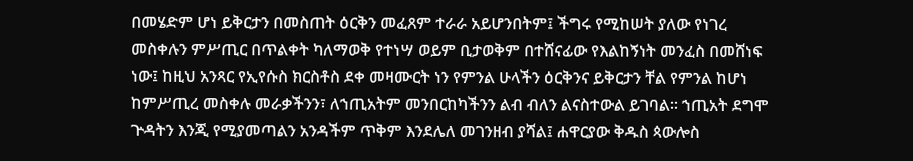በመሄድም ሆነ ይቅርታን በመስጠት ዕርቅን መፈጸም ተራራ አይሆንበትም፤ ችግሩ የሚከሠት ያለው የነገረ መስቀሉን ምሥጢር በጥልቀት ካለማወቅ የተነሣ ወይም ቢታወቅም በተሸናፊው የእልከኝነት መንፈስ በመሸነፍ ነው፤ ከዚህ አንጻር የኢየሱስ ክርስቶስ ደቀ መዛሙርት ነን የምንል ሁላችን ዕርቅንና ይቅርታን ቸል የምንል ከሆነ ከምሥጢረ መስቀሉ መራቃችንን፣ ለኀጢአትም መንበርከካችንን ልብ ብለን ልናስተውል ይገባል፡፡ ኀጢአት ደግሞ ጕዳትን እንጂ የሚያመጣልን አንዳችም ጥቅም እንደሌለ መገንዘብ ያሻል፤ ሐዋርያው ቅዱስ ጳውሎስ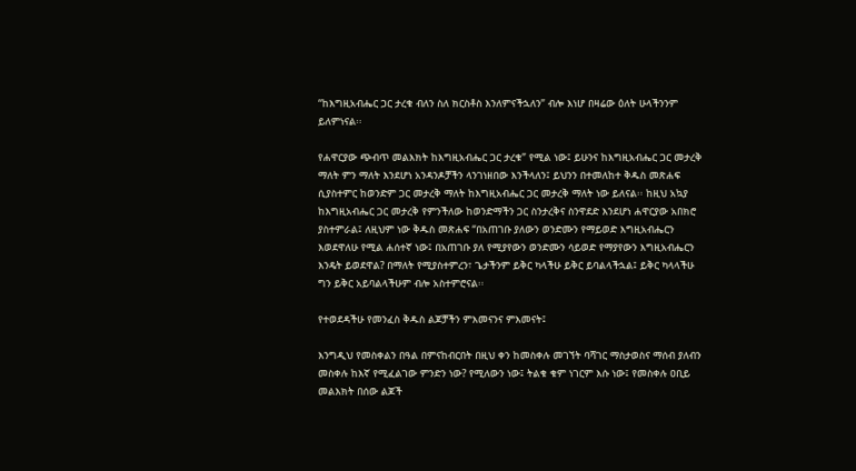“ከእግዚአብሔር ጋር ታረቁ ብለን ስለ ክርስቶስ እንለምናችኋለን” ብሎ እነሆ በዛሬው ዕለት ሁላችንንም ይለምነናል፡፡

የሐዋርያው ጭብጥ መልእክት ከእግዚአብሔር ጋር ታረቁ” የሚል ነው፤ ይሁንና ከእግዚአብሔር ጋር መታረቅ ማለት ምን ማለት እንደሆነ አንዳንዶቻችን ላንገነዘበው እንችላለን፤ ይህንን በተመለከተ ቅዱስ መጽሐፍ ሲያስተምር ከወንድም ጋር መታረቅ ማለት ከእግዚአብሔር ጋር መታረቅ ማለት ነው ይለናል፡፡ ከዚህ አኳያ ከእግዚአብሔር ጋር መታረቅ የምንችለው ከወንድማችን ጋር ስንታረቅና ስንዋደድ እንደሆነ ሐዋርያው አበክሮ ያስተምራል፤ ለዚህም ነው ቅዱስ መጽሐፍ “በአጠገቡ ያለውን ወንድሙን የማይወድ እግዚአብሔርን እወደዋለሁ የሚል ሐሰተኛ ነው፤ በአጠገቡ ያለ የሚያየውን ወንድሙን ሳይወድ የማያየውን እግዚአብሔርን እንዴት ይወደዋል? በማለት የሚያስተምረን፣ ጌታችንም ይቅር ካላችሁ ይቅር ይባልላችኋል፤ ይቅር ካላላችሁ ግን ይቅር አይባልላችሁም ብሎ አስተምሮናል፡፡

የተወደዳችሁ የመንፈስ ቅዱስ ልጆቻችን ምእመናንና ምእመናት፤

እንግዲህ የመስቀልን በዓል በምናከብርበት በዚህ ቀን ከመስቀሉ መገኘት ባሻገር ማስታወስና ማሰብ ያለብን መስቀሉ ከእኛ የሚፈልገው ምንድን ነው? የሚለውን ነው፤ ትልቁ ቁም ነገርም እሱ ነው፤ የመስቀሉ ዐቢይ መልእክት በሰው ልጆች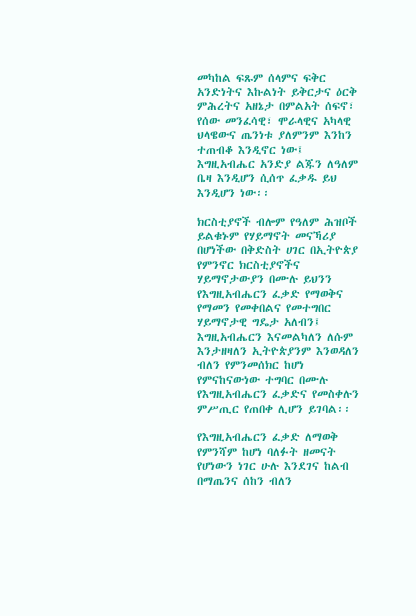መካከል ፍጹም ሰላምና ፍቅር አንድነትና እኩልነት ይቅርታና ዕርቅ ምሕረትና አዘኔታ በምልአት ሰፍኖ፣ የሰው መንፈሳዊ፣ ሞራላዊና አካላዊ ህላዌውና ጤንነቱ ያለምንም እንከን ተጠብቆ እንዲኖር ነው፤ እግዚአብሔር አንድያ ልጁን ለዓለም ቤዛ እንዲሆን ሲሰጥ ፈቃዱ ይህ እንዲሆን ነው፡፡

ክርስቲያኖች ብሎም የዓለም ሕዝቦች ይልቁኑም የሃይማኖት መናኻሪያ በሆነችው በቅድስት ሀገር በኢትዮጵያ የምንኖር ክርስቲያኖችና ሃይማኖታውያን በሙሉ ይህንን የእግዚአብሔርን ፈቃድ የማወቅና የማመን የመቀበልና የመተግበር ሃይማኖታዊ ግዴታ አለብን፤ እግዚአብሔርን እናመልካለን ለሱም እንታዘዛለን ኢትዮጵያንም እንወዳለን ብለን የምንመሰክር ከሆነ የምናከናውነው ተግባር በሙሉ የእግዚአብሔርን ፈቃድና የመስቀሉን ምሥጢር የጠበቀ ሊሆን ይገባል፡፡

የእግዚአብሔርን ፈቃድ ለማወቅ የምንሻም ከሆነ ባለፉት ዘመናት የሆነውን ነገር ሁሉ እንደገና ከልብ በማጤንና ሰከን ብለን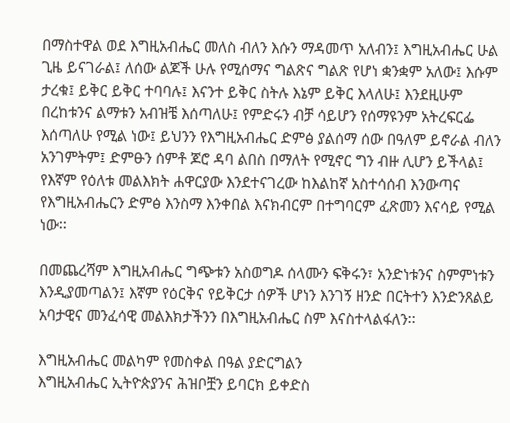በማስተዋል ወደ እግዚአብሔር መለስ ብለን እሱን ማዳመጥ አለብን፤ እግዚአብሔር ሁል ጊዜ ይናገራል፤ ለሰው ልጆች ሁሉ የሚሰማና ግልጽና ግልጽ የሆነ ቋንቋም አለው፤ እሱም ታረቁ፤ ይቅር ይቅር ተባባሉ፤ እናንተ ይቅር ስትሉ እኔም ይቅር እላለሁ፤ እንደዚሁም በረከቱንና ልማቱን አብዝቼ እሰጣለሁ፤ የምድሩን ብቻ ሳይሆን የሰማዩንም አትረፍርፌ እሰጣለሁ የሚል ነው፤ ይህንን የእግዚአብሔር ድምፅ ያልሰማ ሰው በዓለም ይኖራል ብለን አንገምትም፤ ድምፁን ሰምቶ ጆሮ ዳባ ልበስ በማለት የሚኖር ግን ብዙ ሊሆን ይችላል፤ የእኛም የዕለቱ መልእክት ሐዋርያው እንደተናገረው ከእልከኛ አስተሳሰብ እንውጣና የእግዚአብሔርን ድምፅ እንስማ እንቀበል እናክብርም በተግባርም ፈጽመን እናሳይ የሚል ነው፡፡

በመጨረሻም እግዚአብሔር ግጭቱን አስወግዶ ሰላሙን ፍቅሩን፣ አንድነቱንና ስምምነቱን እንዲያመጣልን፤ እኛም የዕርቅና የይቅርታ ሰዎች ሆነን እንገኝ ዘንድ በርትተን እንድንጸልይ አባታዊና መንፈሳዊ መልእክታችንን በእግዚአብሔር ስም እናስተላልፋለን፡፡

እግዚአብሔር መልካም የመስቀል በዓል ያድርግልን
እግዚአብሔር ኢትዮጵያንና ሕዝቦቿን ይባርክ ይቀድስ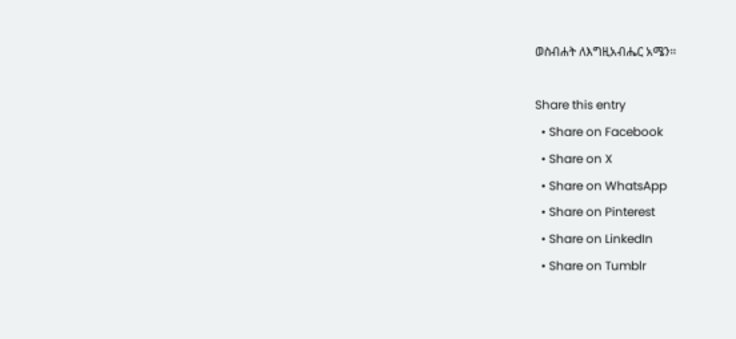ወስብሐት ለእግዚአብሔር አሜን፡፡

Share this entry
  • Share on Facebook
  • Share on X
  • Share on WhatsApp
  • Share on Pinterest
  • Share on LinkedIn
  • Share on Tumblr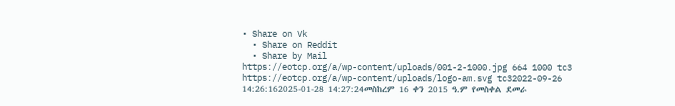• Share on Vk
  • Share on Reddit
  • Share by Mail
https://eotcp.org/a/wp-content/uploads/001-2-1000.jpg 664 1000 tc3 https://eotcp.org/a/wp-content/uploads/logo-am.svg tc32022-09-26 14:26:162025-01-28 14:27:24መስከረም 16 ቀን 2015 ዓ.ም የመስቀል ደመራ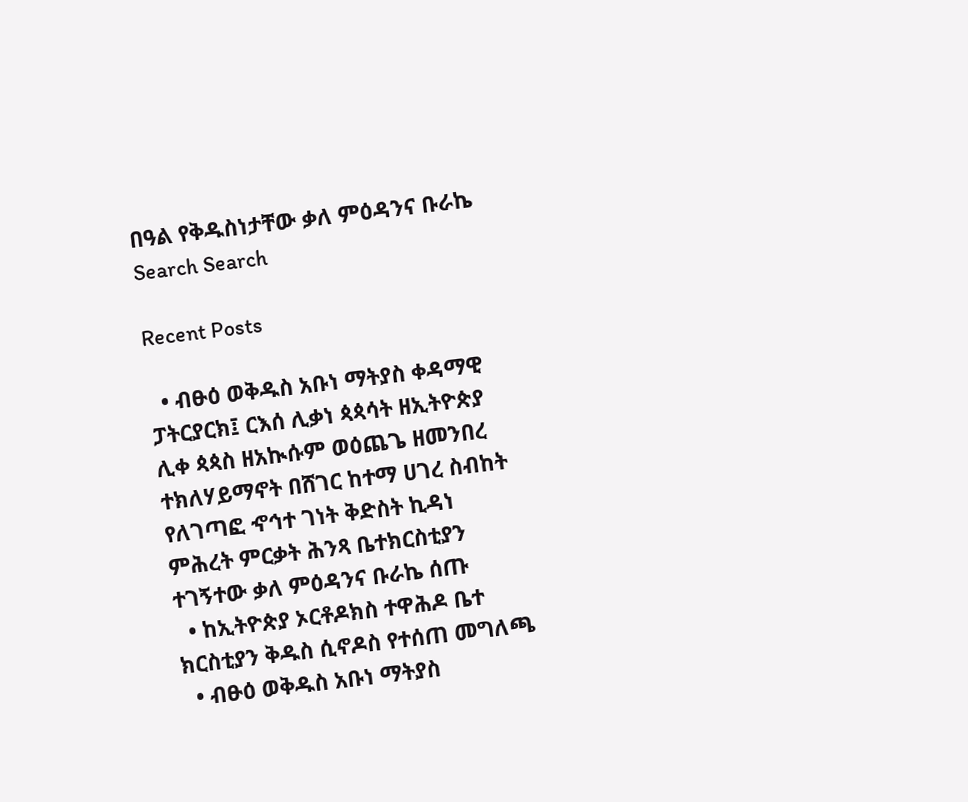በዓል የቅዱስነታቸው ቃለ ምዕዳንና ቡራኬ
Search Search

Recent Posts

  • ብፁዕ ወቅዱስ አቡነ ማትያስ ቀዳማዊ ፓትርያርክ፤ ርእሰ ሊቃነ ጳጳሳት ዘኢትዮጵያ ሊቀ ጳጳስ ዘአኲሱም ወዕጨጌ ዘመንበረ ተክለሃይማኖት በሸገር ከተማ ሀገረ ስብከት የለገጣፎ ኆኅተ ገነት ቅድስት ኪዳነ ምሕረት ምርቃት ሕንጻ ቤተክርስቲያን ተገኝተው ቃለ ምዕዳንና ቡራኬ ሰጡ
  • ከኢትዮጵያ ኦርቶዶክስ ተዋሕዶ ቤተ ክርስቲያን ቅዱስ ሲኖዶስ የተሰጠ መግለጫ
  • ብፁዕ ወቅዱስ አቡነ ማትያስ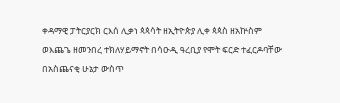ቀዳማዊ ፓትርያርክ ርእሰ ሊቃነ ጳጳሳት ዘኢትዮጵያ ሊቀ ጳጳስ ዘአኵስም ወእጨጌ ዘመንበረ ተክለሃይማኖት በሳዑዲ ዓረቢያ የሞት ፍርድ ተፈርዶባቸው በአስጨናቂ ሁኔታ ውስጥ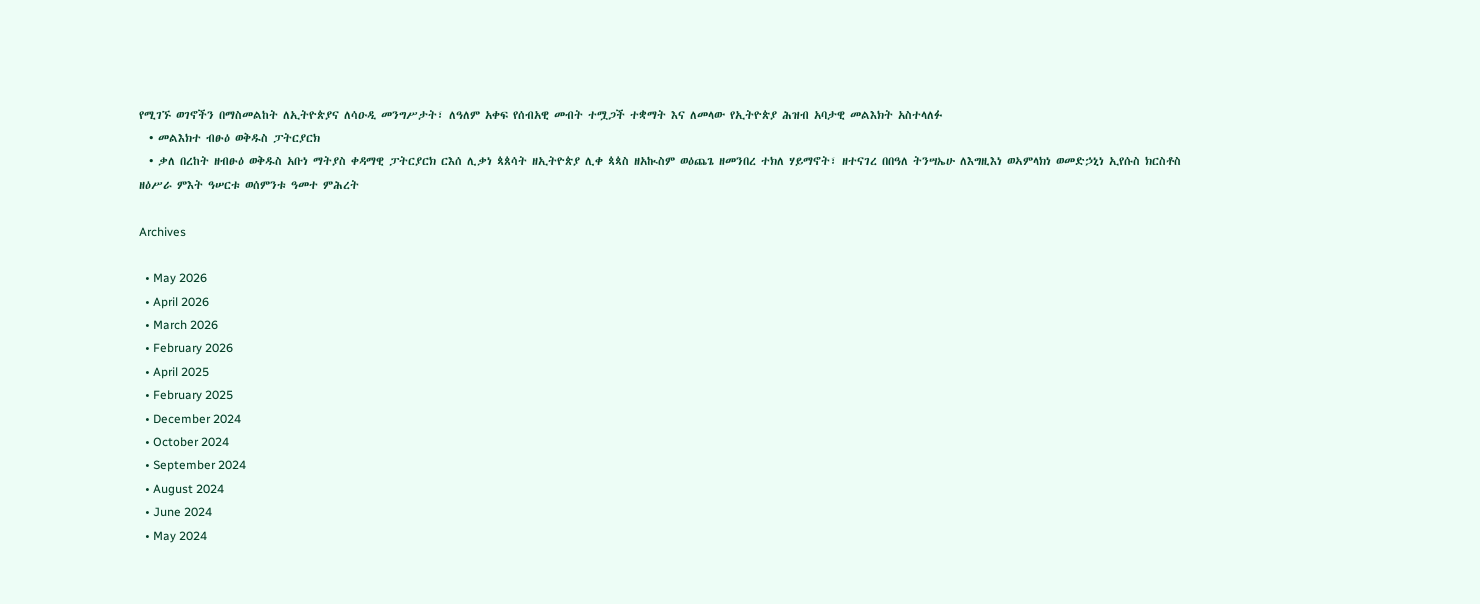የሚገኙ ወገኖችን በማስመልከት ለኢትዮጵያና ለሳዑዲ መንግሥታት፣ ለዓለም አቀፍ የሰብአዊ መብት ተሟጋች ተቋማት እና ለመላው የኢትዮጵያ ሕዝብ አባታዊ መልእክት አስተላለፉ
  • መልእክተ ብፁዕ ወቅዱስ ፓትርያርክ
  • ቃለ በረከት ዘብፁዕ ወቅዱስ አቡነ ማትያስ ቀዳማዊ ፓትርያርክ ርእሰ ሊቃነ ጳጰሳት ዘኢትዮጵያ ሊቀ ጳጳስ ዘአኲስም ወዕጨጌ ዘመንበረ ተክለ ሃይማኖት፣ ዘተናገረ በበዓለ ትንሣኤሁ ለእግዚእነ ወኣምላክነ ወመድኃኒነ ኢየሱስ ክርስቶስ ዘዕሥራ ምእት ዓሠርቱ ወሰምንቱ ዓመተ ምሕረት

Archives

  • May 2026
  • April 2026
  • March 2026
  • February 2026
  • April 2025
  • February 2025
  • December 2024
  • October 2024
  • September 2024
  • August 2024
  • June 2024
  • May 2024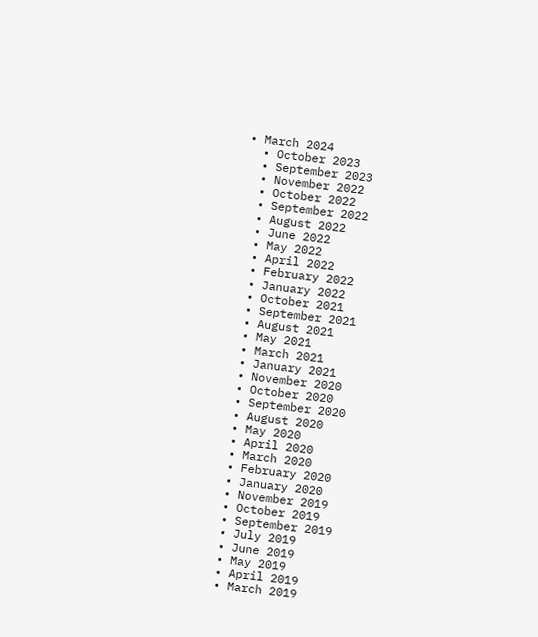• March 2024
  • October 2023
  • September 2023
  • November 2022
  • October 2022
  • September 2022
  • August 2022
  • June 2022
  • May 2022
  • April 2022
  • February 2022
  • January 2022
  • October 2021
  • September 2021
  • August 2021
  • May 2021
  • March 2021
  • January 2021
  • November 2020
  • October 2020
  • September 2020
  • August 2020
  • May 2020
  • April 2020
  • March 2020
  • February 2020
  • January 2020
  • November 2019
  • October 2019
  • September 2019
  • July 2019
  • June 2019
  • May 2019
  • April 2019
  • March 2019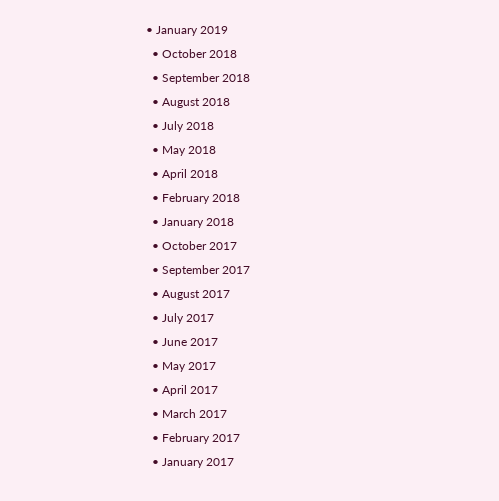• January 2019
  • October 2018
  • September 2018
  • August 2018
  • July 2018
  • May 2018
  • April 2018
  • February 2018
  • January 2018
  • October 2017
  • September 2017
  • August 2017
  • July 2017
  • June 2017
  • May 2017
  • April 2017
  • March 2017
  • February 2017
  • January 2017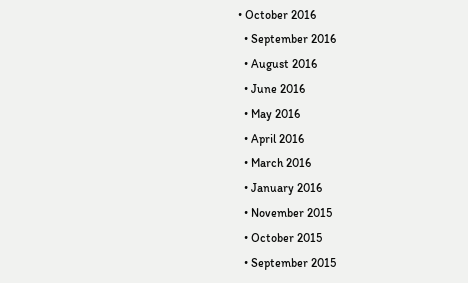• October 2016
  • September 2016
  • August 2016
  • June 2016
  • May 2016
  • April 2016
  • March 2016
  • January 2016
  • November 2015
  • October 2015
  • September 2015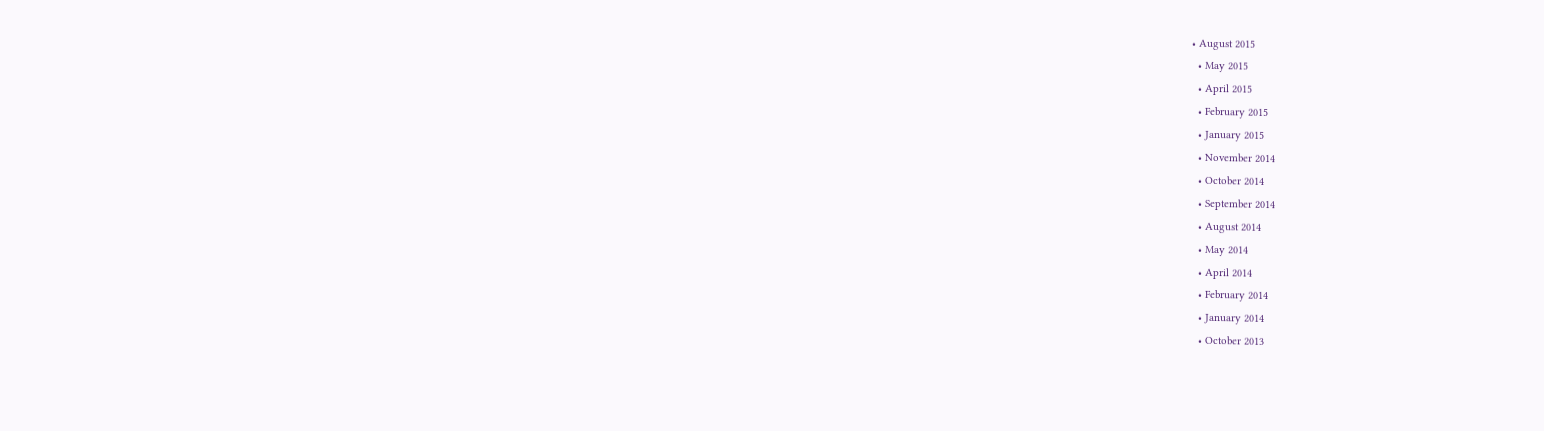• August 2015
  • May 2015
  • April 2015
  • February 2015
  • January 2015
  • November 2014
  • October 2014
  • September 2014
  • August 2014
  • May 2014
  • April 2014
  • February 2014
  • January 2014
  • October 2013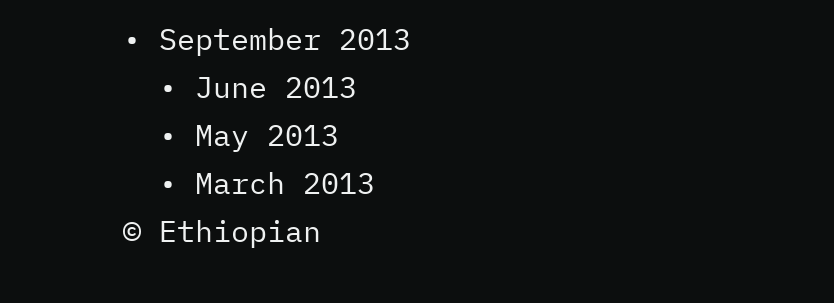• September 2013
  • June 2013
  • May 2013
  • March 2013
© Ethiopian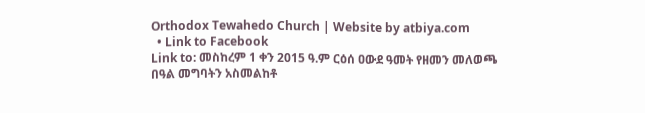Orthodox Tewahedo Church | Website by atbiya.com
  • Link to Facebook
Link to: መስከረም 1 ቀን 2015 ዓ.ም ርዕሰ ዐውደ ዓመት የዘመን መለወጫ በዓል መግባትን አስመልከቶ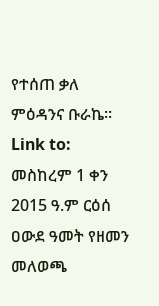የተሰጠ ቃለ ምዕዳንና ቡራኬ፡፡ Link to: መስከረም 1 ቀን 2015 ዓ.ም ርዕሰ ዐውደ ዓመት የዘመን መለወጫ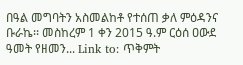በዓል መግባትን አስመልከቶ የተሰጠ ቃለ ምዕዳንና ቡራኬ፡፡ መስከረም 1 ቀን 2015 ዓ.ም ርዕሰ ዐውደ ዓመት የዘመን... Link to: ጥቅምት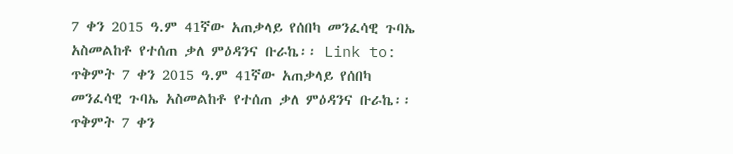7 ቀን 2015 ዓ.ም 41ኛው አጠቃላይ የሰበካ መንፈሳዊ ጉባኤ አስመልከቶ የተሰጠ ቃለ ምዕዳንና ቡራኬ፡፡ Link to: ጥቅምት 7 ቀን 2015 ዓ.ም 41ኛው አጠቃላይ የሰበካ መንፈሳዊ ጉባኤ አስመልከቶ የተሰጠ ቃለ ምዕዳንና ቡራኬ፡፡ ጥቅምት 7 ቀን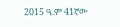2015 ዓ.ም 41ኛው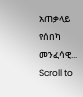አጠቃላይ የሰበካ መንፈሳዊ...
Scroll to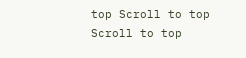top Scroll to top Scroll to top